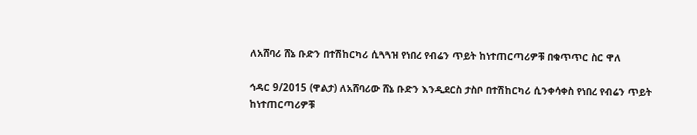ለአሸባሪ ሸኔ ቡድን በተሽከርካሪ ሲጓጓዝ የነበረ የብሬን ጥይት ከነተጠርጣሪዎቹ በቁጥጥር ስር ዋለ

ኅዳር 9/2015 (ዋልታ) ለአሸባሪው ሸኔ ቡድን እንዲደርስ ታስቦ በተሽከርካሪ ሲንቀሳቀስ የነበረ የብሬን ጥይት ከነተጠርጣሪዎቹ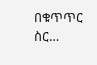በቁጥጥር ስር…